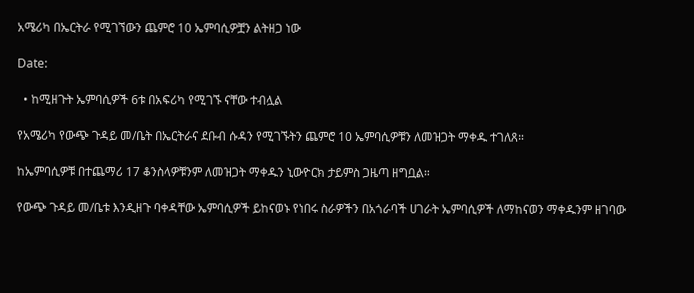አሜሪካ በኤርትራ የሚገኘውን ጨምሮ 10 ኤምባሲዎቿን ልትዘጋ ነው

Date:

  • ከሚዘጉት ኤምባሲዎች 6ቱ በአፍሪካ የሚገኙ ናቸው ተብሏል

የአሜሪካ የውጭ ጉዳይ መ/ቤት በኤርትራና ደቡብ ሱዳን የሚገኙትን ጨምሮ 10 ኤምባሲዎቹን ለመዝጋት ማቀዱ ተገለጸ።

ከኤምባሲዎቹ በተጨማሪ 17 ቆንስላዎቹንም ለመዝጋት ማቀዱን ኒውዮርክ ታይምስ ጋዜጣ ዘግቧል።

የውጭ ጉዳይ መ/ቤቱ እንዲዘጉ ባቀዳቸው ኤምባሲዎች ይከናወኑ የነበሩ ስራዎችን በአጎራባች ሀገራት ኤምባሲዎች ለማከናወን ማቀዱንም ዘገባው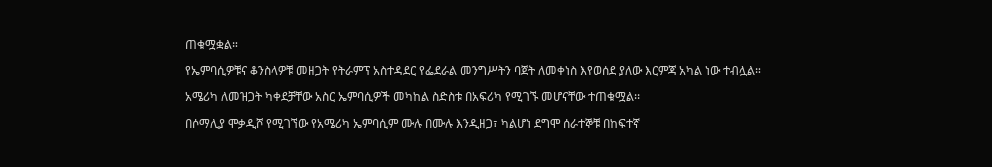ጠቁሟቋል።

የኤምባሲዎቹና ቆንስላዎቹ መዘጋት የትራምፕ አስተዳደር የፌደራል መንግሥትን ባጀት ለመቀነስ እየወሰደ ያለው እርምጃ አካል ነው ተብሏል።

አሜሪካ ለመዝጋት ካቀደቻቸው አስር ኤምባሲዎች መካከል ስድስቱ በአፍሪካ የሚገኙ መሆናቸው ተጠቁሟል፡፡

በሶማሊያ ሞቃዲሾ የሚገኘው የአሜሪካ ኤምባሲም ሙሉ በሙሉ እንዲዘጋ፣ ካልሆነ ደግሞ ሰራተኞቹ በከፍተኛ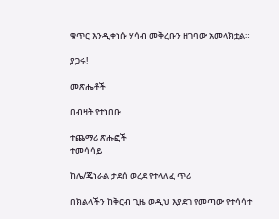ቁጥር እንዲቀነሱ ሃሳብ መቅረቡን ዘገባው አመላክቷል።

ያጋሩ!

መጽሔቶች

በብዛት የተነበቡ

ተጨማሪ ጽሑፎች
ተመሳሳይ

ከሌ/ጄነራል ታደሰ ወረደ የተላለፈ ጥሪ

በክልላችን ከቅርብ ጊዜ ወዲህ እያደገ የመጣው የተሳሳተ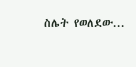ስሌት የወለደው...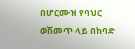በሆርሙዝ የባህር ወሽመጥ ላይ በከባድ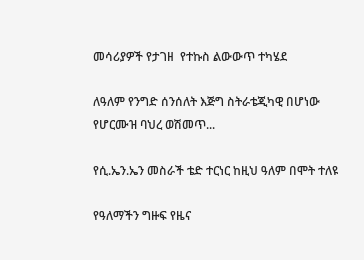መሳሪያዎች የታገዘ  የተኩስ ልውውጥ ተካሄደ

ለዓለም የንግድ ሰንሰለት እጅግ ስትራቴጂካዊ በሆነው የሆርሙዝ ባህረ ወሽመጥ...

የሲ.ኤን.ኤን መስራች ቴድ ተርነር ከዚህ ዓለም በሞት ተለዩ

የዓለማችን ግዙፍ የዜና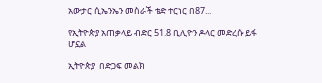አውታር ሲኤንኤን መስራች ቴድ ተርነር በ87...

የኢትዮጵያ አጠቃላይ ብድር 51.8 ቢሊዮን ዶላር መድረሱ ይፋ ሆኗል

ኢትዮጵያ  በድጋፍ መልክ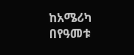ከአሜሪካ በየዓመቱ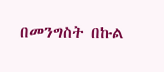በመንግስት በኩል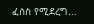ፈሰስ የሚደረግ...